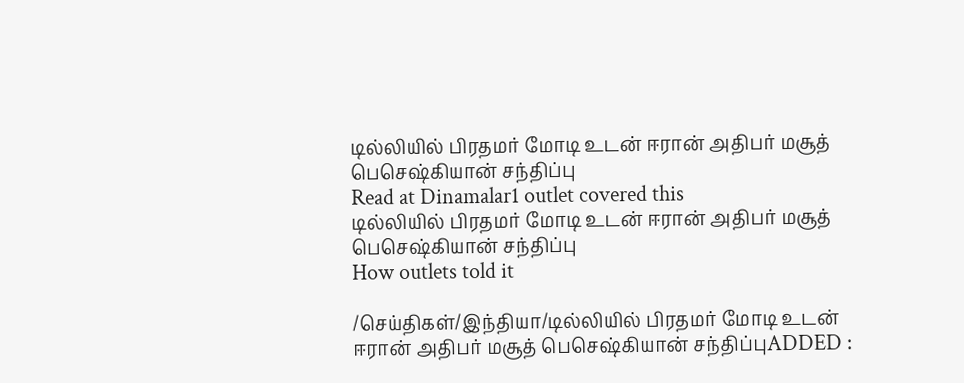டில்லியில் பிரதமர் மோடி உடன் ஈரான் அதிபர் மசூத் பெசெஷ்கியான் சந்திப்பு
Read at Dinamalar1 outlet covered this
டில்லியில் பிரதமர் மோடி உடன் ஈரான் அதிபர் மசூத் பெசெஷ்கியான் சந்திப்பு
How outlets told it

/செய்திகள்/இந்தியா/டில்லியில் பிரதமர் மோடி உடன் ஈரான் அதிபர் மசூத் பெசெஷ்கியான் சந்திப்புADDED :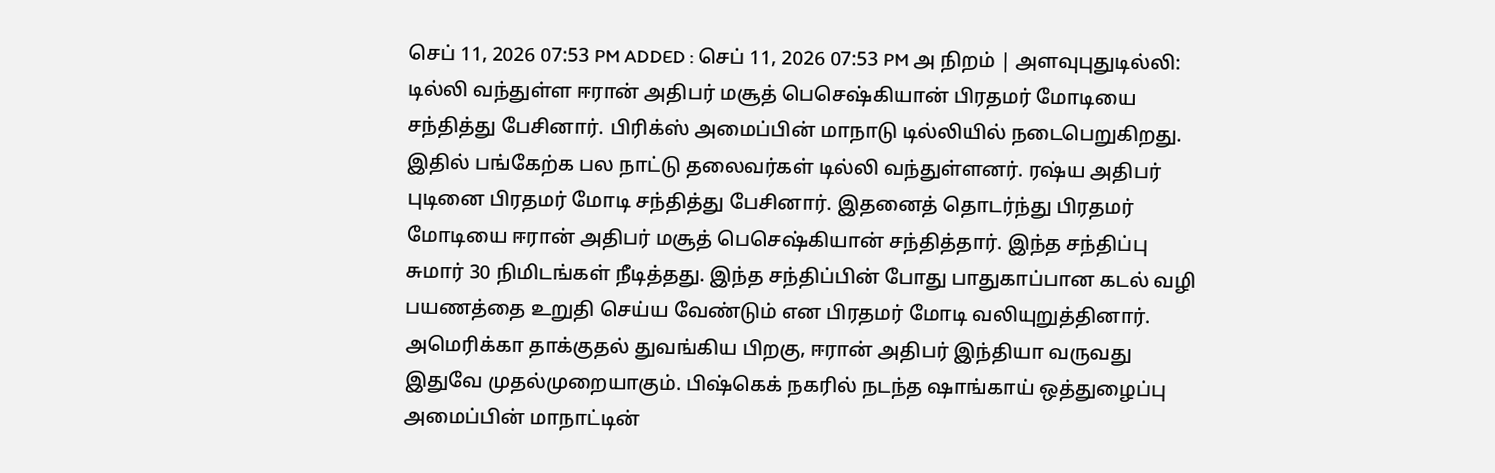செப் 11, 2026 07:53 PM ADDED : செப் 11, 2026 07:53 PM அ நிறம் | அளவுபுதுடில்லி: டில்லி வந்துள்ள ஈரான் அதிபர் மசூத் பெசெஷ்கியான் பிரதமர் மோடியை சந்தித்து பேசினார். பிரிக்ஸ் அமைப்பின் மாநாடு டில்லியில் நடைபெறுகிறது. இதில் பங்கேற்க பல நாட்டு தலைவர்கள் டில்லி வந்துள்ளனர். ரஷ்ய அதிபர் புடினை பிரதமர் மோடி சந்தித்து பேசினார். இதனைத் தொடர்ந்து பிரதமர் மோடியை ஈரான் அதிபர் மசூத் பெசெஷ்கியான் சந்தித்தார். இந்த சந்திப்பு சுமார் 30 நிமிடங்கள் நீடித்தது. இந்த சந்திப்பின் போது பாதுகாப்பான கடல் வழி பயணத்தை உறுதி செய்ய வேண்டும் என பிரதமர் மோடி வலியுறுத்தினார். அமெரிக்கா தாக்குதல் துவங்கிய பிறகு, ஈரான் அதிபர் இந்தியா வருவது இதுவே முதல்முறையாகும். பிஷ்கெக் நகரில் நடந்த ஷாங்காய் ஒத்துழைப்பு அமைப்பின் மாநாட்டின்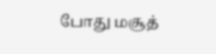போது மசூத்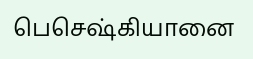பெசெஷ்கியானை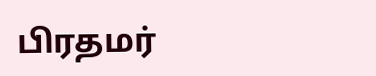பிரதமர்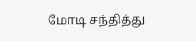மோடி சந்தித்து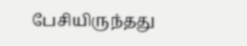பேசியிருந்தது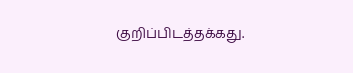குறிப்பிடத்தக்கது.